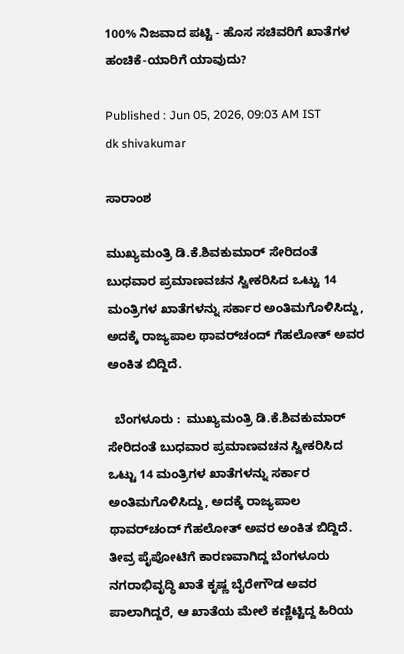100% ನಿಜವಾದ ಪಟ್ಟಿ - ಹೊಸ ಸಚಿವರಿಗೆ ಖಾತೆಗಳ ಹಂಚಿಕೆ-ಯಾರಿಗೆ ಯಾವುದು?

Published : Jun 05, 2026, 09:03 AM IST
dk shivakumar

ಸಾರಾಂಶ

ಮುಖ್ಯಮಂತ್ರಿ ಡಿ.ಕೆ.ಶಿವಕುಮಾರ್ ಸೇರಿದಂತೆ ಬುಧವಾರ ಪ್ರಮಾಣವಚನ ಸ್ವೀಕರಿಸಿದ ಒಟ್ಟು 14 ಮಂತ್ರಿಗಳ ಖಾತೆಗಳನ್ನು ಸರ್ಕಾರ ಅಂತಿಮಗೊಳಿಸಿದ್ದು, ಅದಕ್ಕೆ ರಾಜ್ಯಪಾಲ ಥಾವರ್‌ಚಂದ್‌ ಗೆಹಲೋತ್‌ ಅವರ ಅಂಕಿತ ಬಿದ್ದಿದೆ.

  ಬೆಂಗಳೂರು :  ಮುಖ್ಯಮಂತ್ರಿ ಡಿ.ಕೆ.ಶಿವಕುಮಾರ್ ಸೇರಿದಂತೆ ಬುಧವಾರ ಪ್ರಮಾಣವಚನ ಸ್ವೀಕರಿಸಿದ ಒಟ್ಟು 14 ಮಂತ್ರಿಗಳ ಖಾತೆಗಳನ್ನು ಸರ್ಕಾರ ಅಂತಿಮಗೊಳಿಸಿದ್ದು, ಅದಕ್ಕೆ ರಾಜ್ಯಪಾಲ ಥಾವರ್‌ಚಂದ್‌ ಗೆಹಲೋತ್‌ ಅವರ ಅಂಕಿತ ಬಿದ್ದಿದೆ. ತೀವ್ರ ಪೈಪೋಟಿಗೆ ಕಾರಣವಾಗಿದ್ದ ಬೆಂಗಳೂರು ನಗರಾಭಿವೃದ್ಧಿ ಖಾತೆ ಕೃಷ್ಣ ಬೈರೇಗೌಡ ಅವರ ಪಾಲಾಗಿದ್ದರೆ, ಆ ಖಾತೆಯ ಮೇಲೆ ಕಣ್ಣಿಟ್ಟಿದ್ದ ಹಿರಿಯ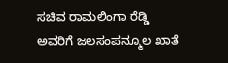ಸಚಿವ ರಾಮಲಿಂಗಾ ರೆಡ್ಡಿ ಅವರಿಗೆ ಜಲಸಂಪನ್ಮೂಲ ಖಾತೆ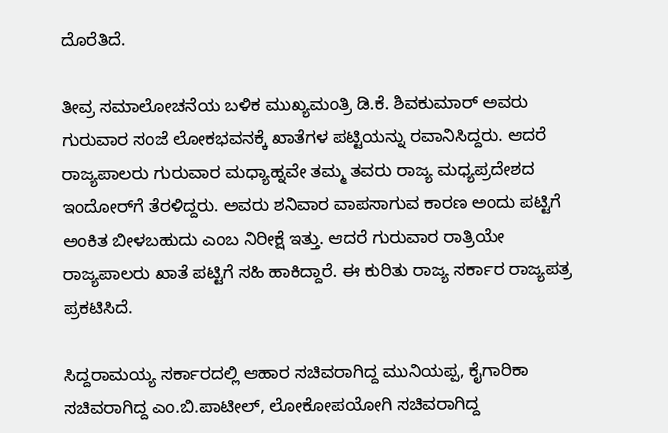ದೊರೆತಿದೆ.

ತೀವ್ರ ಸಮಾಲೋಚನೆಯ ಬಳಿಕ ಮುಖ್ಯಮಂತ್ರಿ ಡಿ.ಕೆ. ಶಿವಕುಮಾರ್‌ ಅವರು ಗುರುವಾರ ಸಂಜೆ ಲೋಕಭವನಕ್ಕೆ ಖಾತೆಗಳ ಪಟ್ಟಿಯನ್ನು ರವಾನಿಸಿದ್ದರು. ಆದರೆ ರಾಜ್ಯಪಾಲರು ಗುರುವಾರ ಮಧ್ಯಾಹ್ನವೇ ತಮ್ಮ ತವರು ರಾಜ್ಯ ಮಧ್ಯಪ್ರದೇಶದ ಇಂದೋರ್‌ಗೆ ತೆರಳಿದ್ದರು. ಅವರು ಶನಿವಾರ ವಾಪಸಾಗುವ ಕಾರಣ ಅಂದು ಪಟ್ಟಿಗೆ ಅಂಕಿತ ಬೀಳಬಹುದು ಎಂಬ ನಿರೀಕ್ಷೆ ಇತ್ತು. ಆದರೆ ಗುರುವಾರ ರಾತ್ರಿಯೇ ರಾಜ್ಯಪಾಲರು ಖಾತೆ ಪಟ್ಟಿಗೆ ಸಹಿ ಹಾಕಿದ್ದಾರೆ. ಈ ಕುರಿತು ರಾಜ್ಯ ಸರ್ಕಾರ ರಾಜ್ಯಪತ್ರ ಪ್ರಕಟಿಸಿದೆ.

ಸಿದ್ದರಾಮಯ್ಯ ಸರ್ಕಾರದಲ್ಲಿ ಆಹಾರ ಸಚಿವರಾಗಿದ್ದ ಮುನಿಯಪ್ಪ, ಕೈಗಾರಿಕಾ ಸಚಿವರಾಗಿದ್ದ ಎಂ.ಬಿ.ಪಾಟೀಲ್‌, ಲೋಕೋಪಯೋಗಿ ಸಚಿವರಾಗಿದ್ದ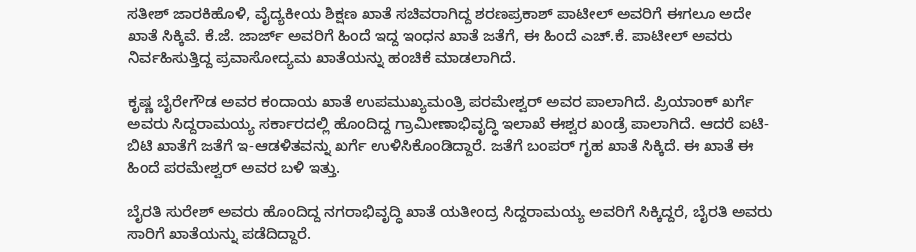ಸತೀಶ್‌ ಜಾರಕಿಹೊಳಿ, ವೈದ್ಯಕೀಯ ಶಿಕ್ಷಣ ಖಾತೆ ಸಚಿವರಾಗಿದ್ದ ಶರಣಪ್ರಕಾಶ್‌ ಪಾಟೀಲ್‌ ಅವರಿಗೆ ಈಗಲೂ ಅದೇ ಖಾತೆ ಸಿಕ್ಕಿವೆ. ಕೆ.ಜೆ. ಜಾರ್ಜ್‌ ಅವರಿಗೆ ಹಿಂದೆ ಇದ್ದ ಇಂಧನ ಖಾತೆ ಜತೆಗೆ, ಈ ಹಿಂದೆ ಎಚ್‌.ಕೆ. ಪಾಟೀಲ್‌ ಅವರು ನಿರ್ವಹಿಸುತ್ತಿದ್ದ ಪ್ರವಾಸೋದ್ಯಮ ಖಾತೆಯನ್ನು ಹಂಚಿಕೆ ಮಾಡಲಾಗಿದೆ.

ಕೃಷ್ಣ ಬೈರೇಗೌಡ ಅವರ ಕಂದಾಯ ಖಾತೆ ಉಪಮುಖ್ಯಮಂತ್ರಿ ಪರಮೇಶ್ವರ್‌ ಅವರ ಪಾಲಾಗಿದೆ. ಪ್ರಿಯಾಂಕ್‌ ಖರ್ಗೆ ಅವರು ಸಿದ್ದರಾಮಯ್ಯ ಸರ್ಕಾರದಲ್ಲಿ ಹೊಂದಿದ್ದ ಗ್ರಾಮೀಣಾಭಿವೃದ್ಧಿ ಇಲಾಖೆ ಈಶ್ವರ ಖಂಡ್ರೆ ಪಾಲಾಗಿದೆ. ಆದರೆ ಐಟಿ- ಬಿಟಿ ಖಾತೆಗೆ ಜತೆಗೆ ಇ-ಆಡಳಿತವನ್ನು ಖರ್ಗೆ ಉಳಿಸಿಕೊಂಡಿದ್ದಾರೆ. ಜತೆಗೆ ಬಂಪರ್‌ ಗೃಹ ಖಾತೆ ಸಿಕ್ಕಿದೆ. ಈ ಖಾತೆ ಈ ಹಿಂದೆ ಪರಮೇಶ್ವರ್‌ ಅವರ ಬಳಿ ಇತ್ತು.

ಬೈರತಿ ಸುರೇಶ್‌ ಅವರು ಹೊಂದಿದ್ದ ನಗರಾಭಿವೃದ್ಧಿ ಖಾತೆ ಯತೀಂದ್ರ ಸಿದ್ದರಾಮಯ್ಯ ಅವರಿಗೆ ಸಿಕ್ಕಿದ್ದರೆ, ಬೈರತಿ ಅವರು ಸಾರಿಗೆ ಖಾತೆಯನ್ನು ಪಡೆದಿದ್ದಾರೆ.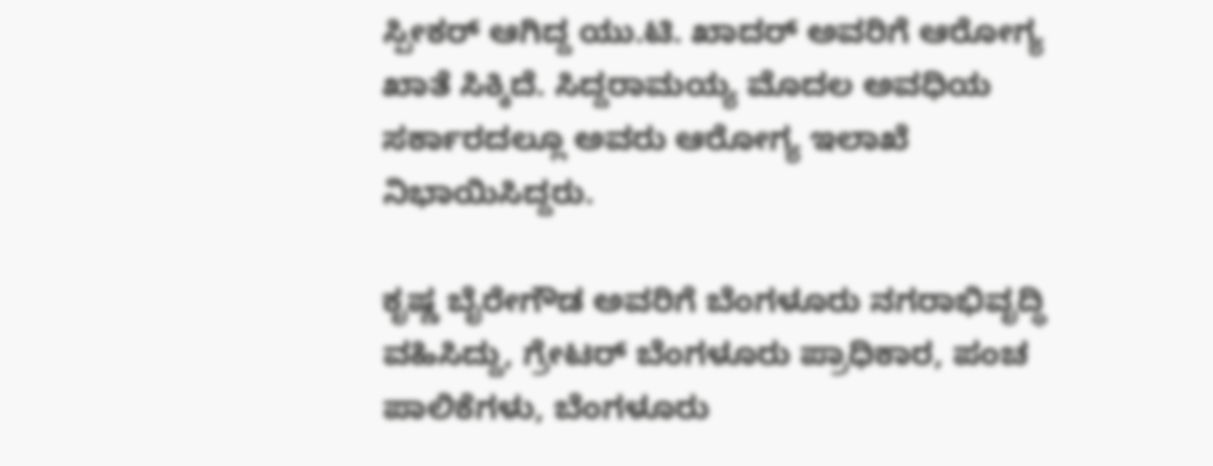ಸ್ಪೀಕರ್‌ ಆಗಿದ್ದ ಯು.ಟಿ. ಖಾದರ್‌ ಅವರಿಗೆ ಆರೋಗ್ಯ ಖಾತೆ ಸಿಕ್ಕಿದೆ. ಸಿದ್ದರಾಮಯ್ಯ ಮೊದಲ ಅವಧಿಯ ಸರ್ಕಾರದಲ್ಲೂ ಅವರು ಆರೋಗ್ಯ ಇಲಾಖೆ ನಿಭಾಯಿಸಿದ್ದರು.

ಕೃಷ್ಣ ಬೈರೇಗೌಡ ಅವರಿಗೆ ಬೆಂಗಳೂರು ನಗರಾಭಿವೃದ್ಧಿ ವಹಿಸಿದ್ದು, ಗ್ರೇಟರ್‌ ಬೆಂಗಳೂರು ಪ್ರಾಧಿಕಾರ, ಪಂಚ ಪಾಲಿಕೆಗಳು, ಬೆಂಗಳೂರು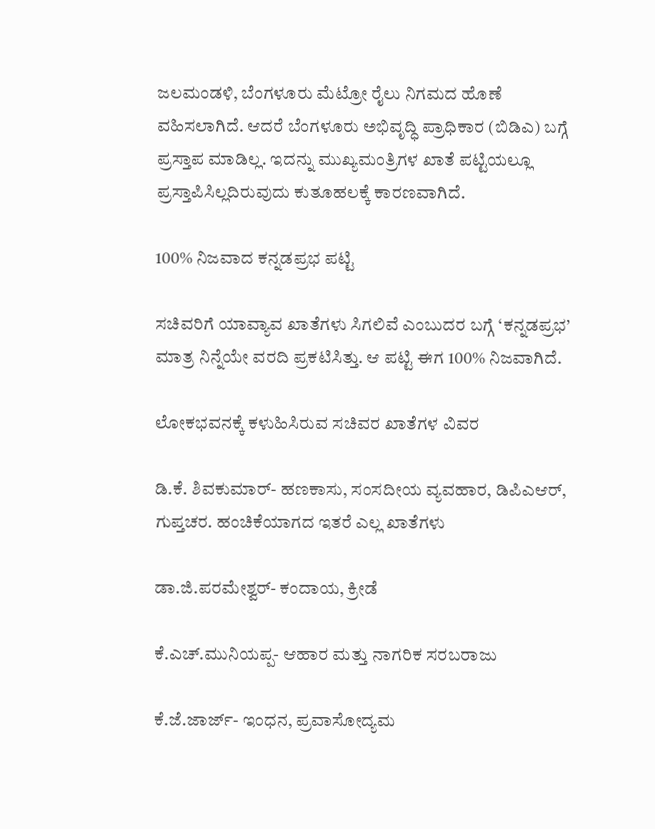ಜಲಮಂಡಳಿ, ಬೆಂಗಳೂರು ಮೆಟ್ರೋ ರೈಲು ನಿಗಮದ ಹೊಣೆ ವಹಿಸಲಾಗಿದೆ. ಆದರೆ ಬೆಂಗಳೂರು ಅಭಿವೃದ್ಧಿ ಪ್ರಾಧಿಕಾರ (ಬಿಡಿಎ) ಬಗ್ಗೆ ಪ್ರಸ್ತಾಪ ಮಾಡಿಲ್ಲ. ಇದನ್ನು ಮುಖ್ಯಮಂತ್ರಿಗಳ ಖಾತೆ ಪಟ್ಟಿಯಲ್ಲೂ ಪ್ರಸ್ತಾಪಿಸಿಲ್ಲದಿರುವುದು ಕುತೂಹಲಕ್ಕೆ ಕಾರಣವಾಗಿದೆ.

100% ನಿಜವಾದ ಕನ್ನಡಪ್ರಭ ಪಟ್ಟಿ

ಸಚಿವರಿಗೆ ಯಾವ್ಯಾವ ಖಾತೆಗಳು ಸಿಗಲಿವೆ ಎಂಬುದರ ಬಗ್ಗೆ ‘ಕನ್ನಡಪ್ರಭ’ ಮಾತ್ರ ನಿನ್ನೆಯೇ ವರದಿ ಪ್ರಕಟಿಸಿತ್ತು. ಆ ಪಟ್ಟಿ ಈಗ 100% ನಿಜವಾಗಿದೆ.

ಲೋಕಭವನಕ್ಕೆ ಕಳುಹಿಸಿರುವ ಸಚಿವರ ಖಾತೆಗಳ ವಿವರ

ಡಿ.ಕೆ. ಶಿವಕುಮಾರ್‌- ಹಣಕಾಸು, ಸಂಸದೀಯ ವ್ಯವಹಾರ, ಡಿಪಿಎಆರ್‌, ಗುಪ್ತಚರ. ಹಂಚಿಕೆಯಾಗದ ಇತರೆ ಎಲ್ಲ ಖಾತೆಗಳು

ಡಾ.ಜಿ.ಪರಮೇಶ್ವರ್‌- ಕಂದಾಯ, ಕ್ರೀಡೆ

ಕೆ.ಎಚ್‌.ಮುನಿಯಪ್ಪ- ಆಹಾರ ಮತ್ತು ನಾಗರಿಕ ಸರಬರಾಜು

ಕೆ.ಜೆ.ಜಾರ್ಜ್‌- ಇಂಧನ, ಪ್ರವಾಸೋದ್ಯಮ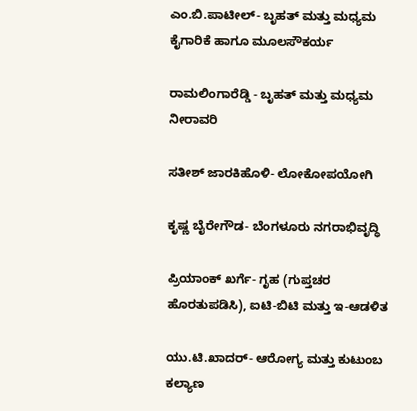ಎಂ.ಬಿ.ಪಾಟೀಲ್‌- ಬೃಹತ್‌ ಮತ್ತು ಮಧ್ಯಮ ಕೈಗಾರಿಕೆ ಹಾಗೂ ಮೂಲಸೌಕರ್ಯ

ರಾಮಲಿಂಗಾರೆಡ್ಡಿ - ಬೃಹತ್‌ ಮತ್ತು ಮಧ್ಯಮ ನೀರಾವರಿ

ಸತೀಶ್‌ ಜಾರಕಿಹೊಳಿ- ಲೋಕೋಪಯೋಗಿ

ಕೃಷ್ಣ ಬೈರೇಗೌಡ- ಬೆಂಗಳೂರು ನಗರಾಭಿವೃದ್ಧಿ

ಪ್ರಿಯಾಂಕ್‌ ಖರ್ಗೆ- ಗೃಹ (ಗುಪ್ತಚರ ಹೊರತುಪಡಿಸಿ), ಐಟಿ-ಬಿಟಿ ಮತ್ತು ಇ-ಆಡಳಿತ

ಯು.ಟಿ.ಖಾದರ್‌- ಆರೋಗ್ಯ ಮತ್ತು ಕುಟುಂಬ ಕಲ್ಯಾಣ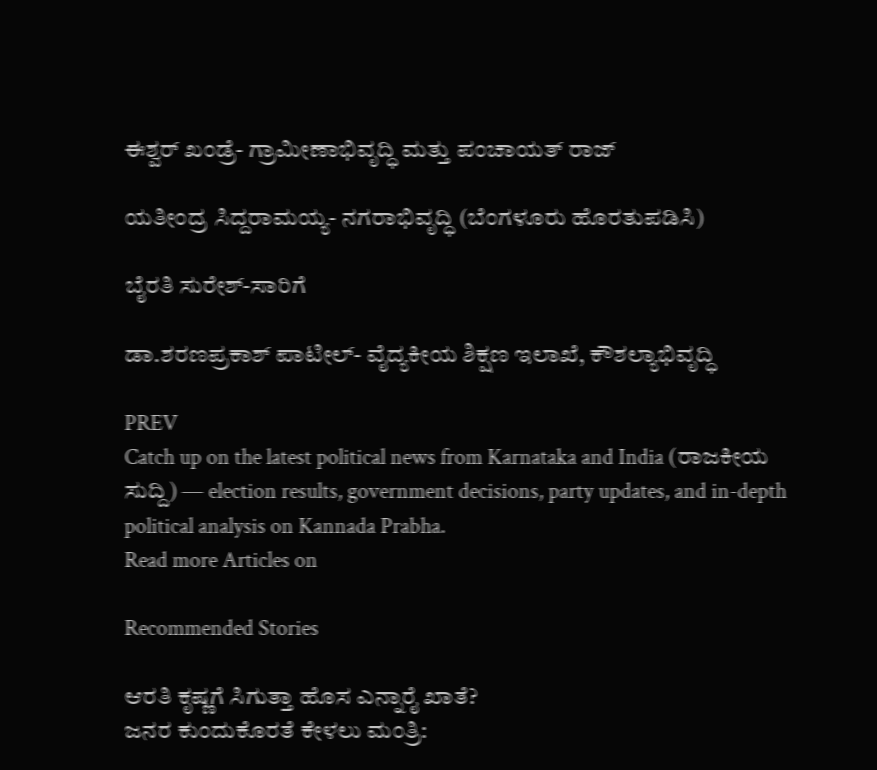ಈಶ್ವರ್‌ ಖಂಡ್ರೆ- ಗ್ರಾಮೀಣಾಭಿವೃದ್ಧಿ ಮತ್ತು ಪಂಚಾಯತ್‌ ರಾಜ್‌

ಯತೀಂದ್ರ ಸಿದ್ದರಾಮಯ್ಯ- ನಗರಾಭಿವೃದ್ಧಿ (ಬೆಂಗಳೂರು ಹೊರತುಪಡಿಸಿ)

ಬೈರತಿ ಸುರೇಶ್-ಸಾರಿಗೆ

ಡಾ.ಶರಣಪ್ರಕಾಶ್‌ ಪಾಟೀಲ್‌- ವೈದ್ಯಕೀಯ ಶಿಕ್ಷಣ ಇಲಾಖೆ, ಕೌಶಲ್ಯಾಭಿವೃದ್ಧಿ

PREV
Catch up on the latest political news from Karnataka and India (ರಾಜಕೀಯ ಸುದ್ದಿ) — election results, government decisions, party updates, and in-depth political analysis on Kannada Prabha.
Read more Articles on

Recommended Stories

ಆರತಿ ಕೃಷ್ಣಗೆ ಸಿಗುತ್ತಾ ಹೊಸ ಎನ್ನಾರೈ ಖಾತೆ?
ಜನರ ಕುಂದುಕೊರತೆ ಕೇಳಲು ಮಂತ್ರಿ: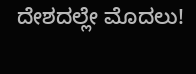ದೇಶದಲ್ಲೇ ಮೊದಲು!